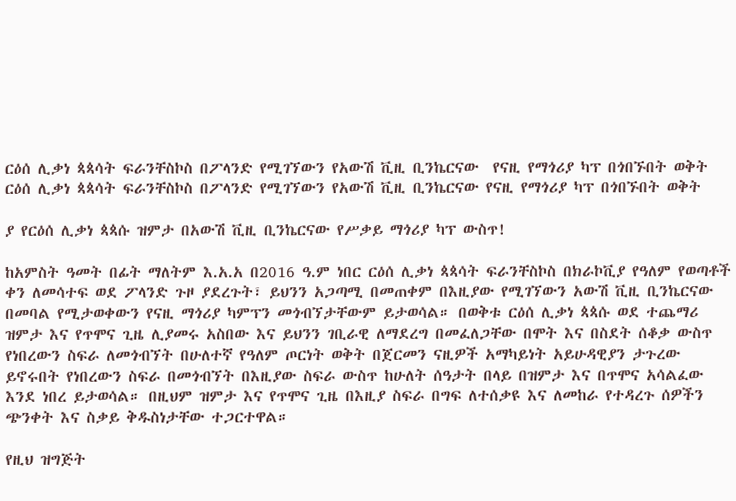ርዕሰ ሊቃነ ጳጳሳት ፍራንቸስኮስ በፖላንድ የሚገኘውን የአውሽ ቪዚ ቢንኬርናው  የናዚ የማጎሪያ ካፕ በጎበኙበት ወቅት ርዕሰ ሊቃነ ጳጳሳት ፍራንቸስኮስ በፖላንድ የሚገኘውን የአውሽ ቪዚ ቢንኬርናው የናዚ የማጎሪያ ካፕ በጎበኙበት ወቅት

ያ የርዕሰ ሊቃነ ጳጳሱ ዝምታ በአውሽ ቪዚ ቢንኬርናው የሥቃይ ማጎሪያ ካፕ ውስጥ!

ከአምስት ዓመት በፊት ማለትም እ.አ.አ በ2016 ዓ.ም ነበር ርዕሰ ሊቃነ ጳጳሳት ፍራንቸስኮስ በክራኮቪያ የዓለም የወጣቶች ቀን ለመሳተፍ ወደ ፖላንድ ጉዞ ያደረጉት፣ ይህንን አጋጣሚ በመጠቀም በእዚያው የሚገኘውን አውሽ ቪዚ ቢንኬርናው በመባል የሚታወቀውን የናዚ ማጎሪያ ካምፕን መጎብኘታቸውም ይታወሳል። በወቅቱ ርዕሰ ሊቃነ ጳጳሱ ወደ ተጨማሪ ዝምታ እና የጥሞና ጊዜ ሊያመሩ አስበው እና ይህንን ገቢራዊ ለማደረግ በመፈለጋቸው በሞት እና በስደት ሰቆቃ ውስጥ የነበረውን ስፍራ ለመጎብኘት በሁለተኛ የዓለም ጦርነት ወቅት በጀርመን ናዚዎች አማካይነት አይሁዳዊያን ታጉረው ይኖሩበት የነበረውን ስፍራ በመጎብኘት በእዚያው ስፍራ ውስጥ ከሁለት ሰዓታት በላይ በዝምታ እና በጥሞና አሳልፈው እንደ ነበረ ይታወሳል። በዚህም ዝምታ እና የጥሞና ጊዜ በእዚያ ስፍራ በግፍ ለተሰቃዩ እና ለመከራ የተዳረጉ ሰዎችን ጭንቀት እና ስቃይ ቅዱስነታቸው ተጋርተዋል።

የዚህ ዝግጅት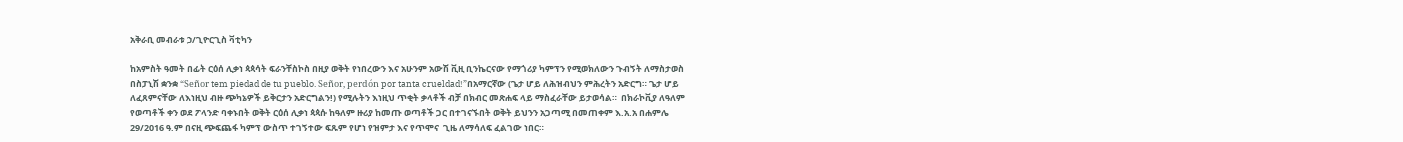አቅራቢ መብራቱ ኃ/ጊዮርጊስ ቫቲካን

ከአምስት ዓመት በፊት ርዕሰ ሊቃነ ጳጳሳት ፍራንቸስኮስ በዚያ ወቅት የነበረውን እና አሁንም አውሽ ቪዚ ቢንኬርናው የማጎሪያ ካምፕን የሚወክለውን ጉብኝት ለማስታወስ በስፓኒሽ ቋንቋ “Señor tem piedad de tu pueblo. Señor, perdón por tanta crueldad!”በአማርኛው (ጌታ ሆይ ለሕዝብህን ምሕረትን አድርግ። ጌታ ሆይ ለፈጸምናቸው ለእነዚህ ብዙ ጭካኔዎች ይቅርታን አድርግልን!) የሚሉትን እነዚህ ጥቂት ቃላቶች ብቻ በክብር መጽሐፍ ላይ ማስፈራቸው ይታወሳል።  በክራኮቪያ ለዓለም የወጣቶች ቀን ወደ ፖላንድ ባቀኑበት ወቅት ርዕሰ ሊቃነ ጳጳሱ ከዓለም ዙሪያ ከመጡ ወጣቶች ጋር በተገናኙበት ወቅት ይህንን አጋጣሚ በመጠቀም እ.አ.አ በሐምሌ 29/2016 ዓ.ም በናዚ ጭፍጨፋ ካምፕ ውስጥ ተገኝተው ፍጹም የሆነ የዝምታ እና የጥሞና  ጊዜ ለማሳለፍ ፈልገው ነበር።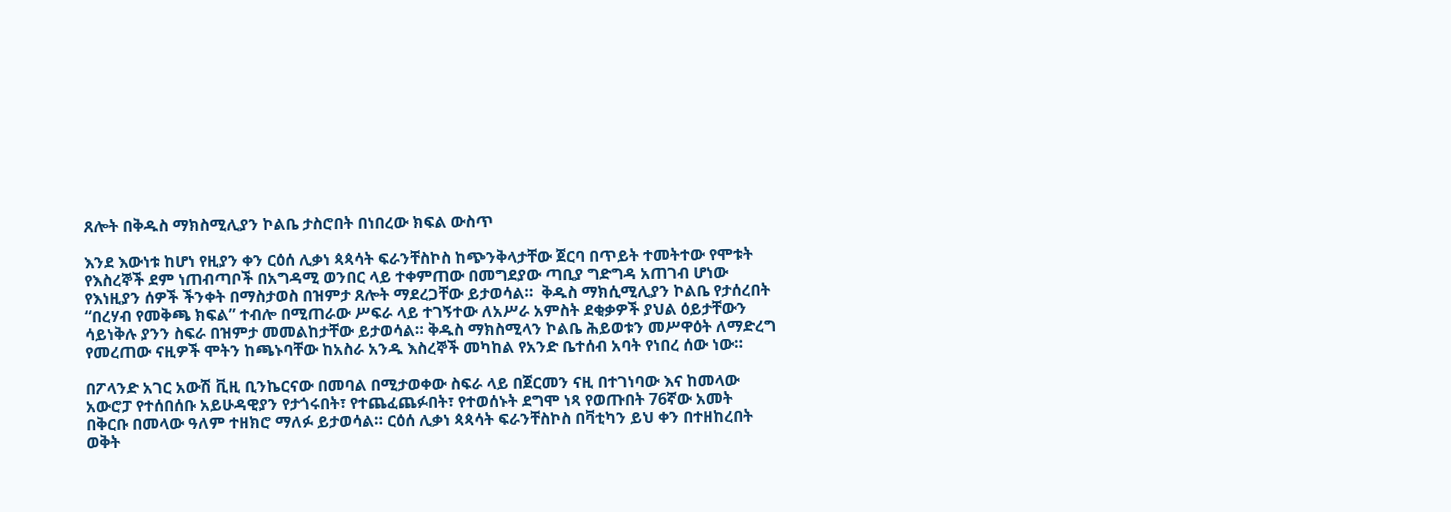ጸሎት በቅዱስ ማክስሚሊያን ኮልቤ ታስሮበት በነበረው ክፍል ውስጥ

እንደ እውነቱ ከሆነ የዚያን ቀን ርዕሰ ሊቃነ ጳጳሳት ፍራንቸስኮስ ከጭንቅላታቸው ጀርባ በጥይት ተመትተው የሞቱት የእስረኞች ደም ነጠብጣቦች በአግዳሚ ወንበር ላይ ተቀምጠው በመግደያው ጣቢያ ግድግዳ አጠገብ ሆነው የእነዚያን ሰዎች ችንቀት በማስታወስ በዝምታ ጸሎት ማደረጋቸው ይታወሳል።  ቅዱስ ማክሲሚሊያን ኮልቤ የታሰረበት “በረሃብ የመቅጫ ክፍል” ተብሎ በሚጠራው ሥፍራ ላይ ተገኝተው ለአሥራ አምስት ደቂቃዎች ያህል ዕይታቸውን ሳይነቅሉ ያንን ስፍራ በዝምታ መመልከታቸው ይታወሳል። ቅዱስ ማክስሚላን ኮልቤ ሕይወቱን መሥዋዕት ለማድረግ የመረጠው ናዚዎች ሞትን ከጫኑባቸው ከአስራ አንዱ እስረኞች መካከል የአንድ ቤተሰብ አባት የነበረ ሰው ነው።

በፖላንድ አገር አውሽ ቪዚ ቢንኬርናው በመባል በሚታወቀው ስፍራ ላይ በጀርመን ናዚ በተገነባው እና ከመላው አውሮፓ የተሰበሰቡ አይሁዳዊያን የታጎሩበት፣ የተጨፈጨፉበት፣ የተወሰኑት ደግሞ ነጻ የወጡበት 76ኛው አመት በቅርቡ በመላው ዓለም ተዘክሮ ማለፉ ይታወሳል። ርዕሰ ሊቃነ ጳጳሳት ፍራንቸስኮስ በቫቲካን ይህ ቀን በተዘከረበት ወቅት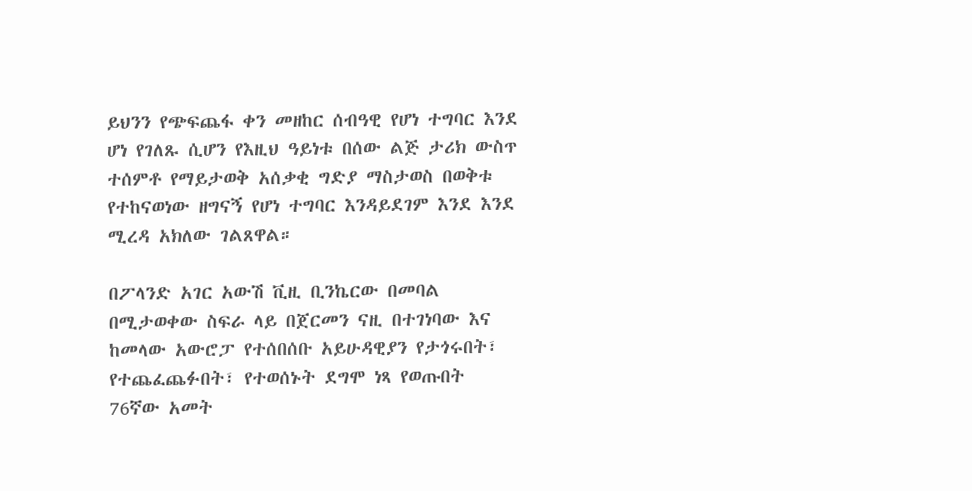ይህንን የጭፍጨፋ ቀን መዘከር ሰብዓዊ የሆነ ተግባር እንደ ሆነ የገለጹ ሲሆን የእዚህ ዓይነቱ በሰው ልጅ ታሪክ ውስጥ ተሰምቶ የማይታወቅ አሰቃቂ ግድያ ማስታወስ በወቅቱ የተከናወነው ዘግናኝ የሆነ ተግባር እንዳይደገም እንደ እንደ ሚረዳ አክለው ገልጸዋል።

በፖላንድ አገር አውሽ ቪዚ ቢንኬርው በመባል በሚታወቀው ስፍራ ላይ በጀርመን ናዚ በተገነባው እና ከመላው አውሮፓ የተሰበሰቡ አይሁዳዊያን የታጎሩበት፣ የተጨፈጨፉበት፣ የተወሰኑት ደግሞ ነጻ የወጡበት 76ኛው አመት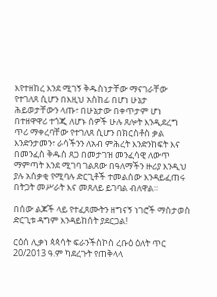እየተዘከረ እንደ ሚገኝ ቅዱስነታቸው ማናገራቸው የተገለጸ ሲሆን በእዚህ አስከፊ በሆነ ሁኔታ ሕይወታቸውን ላጡ፣ በሁኔታው በቀጥታም ሆነ በተዘዋዋሪ ተጎጂ ለሆኑ ሰዎች ሁሉ ጸሎት እንዲደረግ ጥሪ ማቀረባቸው የተገለጸ ሲሆን በክርስቶስ ቃል እንድንታመን፣ ራሳችንን ለአብ ምሕረት እንድንከፍት እና በመንፈስ ቅዱስ ጸጋ በመታገዝ መንፈሳዊ ለውጥ ማምጣት እንደ ሚገባ ገልጸው በዓለማችን ዙሪያ እንዲህ ያሉ አሰቃቂ የሚባሉ ድርጊቶች ተመልሰው እንዳይፈጠሩ በትጋት መሥራት እና መጸለይ ይገባል ብለዋል።

በሰው ልጆች ላይ የተፈጸሙትን ዘግናኝ ነገሮች ማስታወስ ድርጊቱ ዳግም እንዳይከሰት ያደርጋል!

ርዕሰ ሊቃነ ጳጳሳት ፍራንችስኮስ ረቡዕ ዕለት ጥር 20/2013 ዓ.ም ካደረጉት የጠቅላላ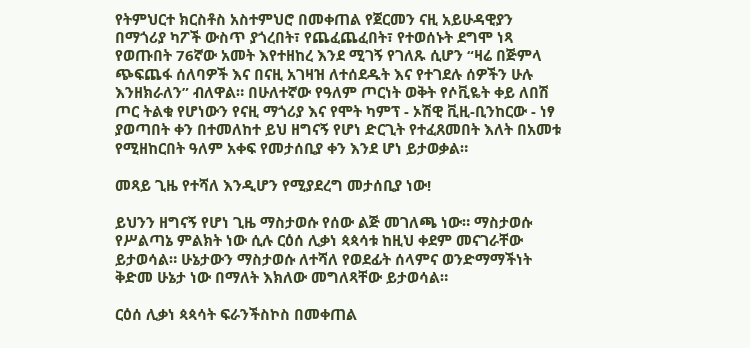የትምህርተ ክርስቶስ አስተምህሮ በመቀጠል የጀርመን ናዚ አይሁዳዊያን በማጎሪያ ካፖች ውስጥ ያጎረበት፣ የጨፈጨፈበት፣ የተወሰኑት ደግሞ ነጻ የወጡበት 76ኛው አመት እየተዘከረ እንደ ሚገኝ የገለጹ ሲሆን “ዛሬ በጅምላ ጭፍጨፋ ሰለባዎች እና በናዚ አገዛዝ ለተሰደዱት እና የተገደሉ ሰዎችን ሁሉ እንዘክራለን” ብለዋል። በሁለተኛው የዓለም ጦርነት ወቅት የሶቪዬት ቀይ ለበሽ ጦር ትልቁ የሆነውን የናዚ ማጎሪያ እና የሞት ካምፕ - ኦሽዊ ቪዚ-ቢንከርው - ነፃ ያወጣበት ቀን በተመለከተ ይህ ዘግናኝ የሆነ ድርጊት የተፈጸመበት እለት በአመቱ የሚዘከርበት ዓለም አቀፍ የመታሰቢያ ቀን እንደ ሆነ ይታወቃል።

መጻይ ጊዜ የተሻለ እንዲሆን የሚያደረግ መታሰቢያ ነው!

ይህንን ዘግናኝ የሆነ ጊዜ ማስታወሱ የሰው ልጅ መገለጫ ነው። ማስታወሱ የሥልጣኔ ምልክት ነው ሲሉ ርዕሰ ሊቃነ ጳጳሳቱ ከዚህ ቀደም መናገራቸው ይታወሳል። ሁኔታውን ማስታወሱ ለተሻለ የወደፊት ሰላምና ወንድማማችነት ቅድመ ሁኔታ ነው በማለት እክለው መግለጻቸው ይታወሳል።

ርዕሰ ሊቃነ ጳጳሳት ፍራንችስኮስ በመቀጠል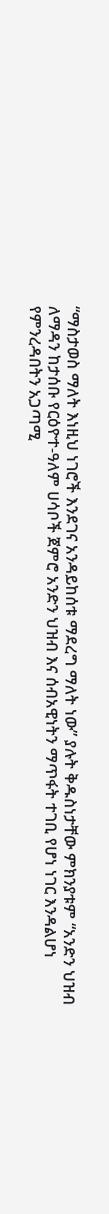“ማስታወስ ማለት እነዚህ ነገሮች እንደገና አንዳይከሰቱ ማደረግ ማለት ነው” ያሉት ቅዱስነታቸው ምክንያቱም “አንድን ህዝብ ለማዳን ከታሰቡ የርዕዮተ-ዓለም ሀሳቦች ጀምሮ አንድን ህዝብ እና ሰብአዊነትን ማጥፋት ተገቢ የሆነ ነገር እንዳልሆነ የምንረዳበትን አጋጣሚ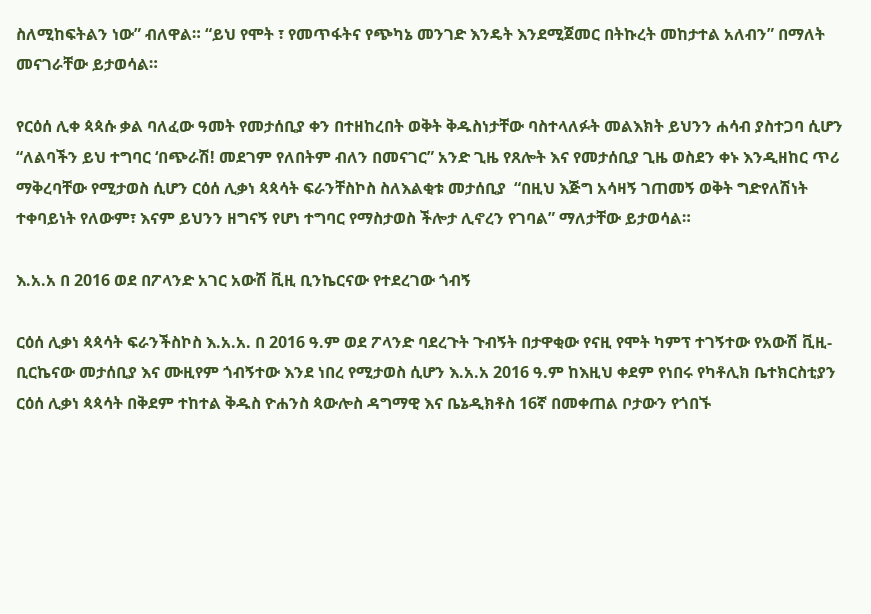ስለሚከፍትልን ነው” ብለዋል። “ይህ የሞት ፣ የመጥፋትና የጭካኔ መንገድ እንዴት እንደሚጀመር በትኩረት መከታተል አለብን” በማለት መናገራቸው ይታወሳል።

የርዕሰ ሊቀ ጳጳሱ ቃል ባለፈው ዓመት የመታሰቢያ ቀን በተዘከረበት ወቅት ቅዱስነታቸው ባስተላለፉት መልእክት ይህንን ሐሳብ ያስተጋባ ሲሆን “ለልባችን ይህ ተግባር ‘በጭራሽ! መደገም የለበትም ብለን በመናገር” አንድ ጊዜ የጸሎት እና የመታሰቢያ ጊዜ ወስደን ቀኑ እንዲዘከር ጥሪ ማቅረባቸው የሚታወስ ሲሆን ርዕሰ ሊቃነ ጳጳሳት ፍራንቸስኮስ ስለእልቂቱ መታሰቢያ  “በዚህ እጅግ አሳዛኝ ገጠመኝ ወቅት ግድየለሽነት ተቀባይነት የለውም፣ እናም ይህንን ዘግናኝ የሆነ ተግባር የማስታወስ ችሎታ ሊኖረን የገባል” ማለታቸው ይታወሳል።

እ.አ.አ በ 2016 ወደ በፖላንድ አገር አውሽ ቪዚ ቢንኬርናው የተደረገው ጎብኝ

ርዕሰ ሊቃነ ጳጳሳት ፍራንችስኮስ እ.አ.አ. በ 2016 ዓ.ም ወደ ፖላንድ ባደረጉት ጉብኝት በታዋቂው የናዚ የሞት ካምፕ ተገኝተው የአውሽ ቪዚ-ቢርኬናው መታሰቢያ እና ሙዚየም ጎብኝተው እንደ ነበረ የሚታወስ ሲሆን እ.አ.አ 2016 ዓ.ም ከእዚህ ቀደም የነበሩ የካቶሊክ ቤተክርስቲያን ርዕሰ ሊቃነ ጳጳሳት በቅደም ተከተል ቅዱስ ዮሐንስ ጳውሎስ ዳግማዊ እና ቤኔዲክቶስ 16ኛ በመቀጠል ቦታውን የጎበኙ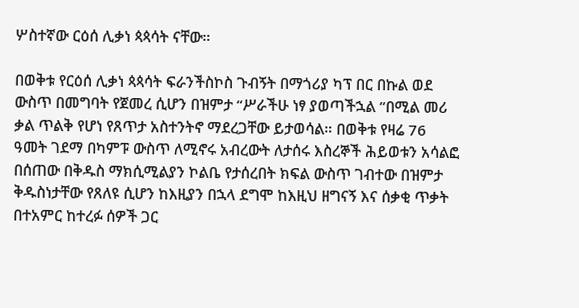ሦስተኛው ርዕሰ ሊቃነ ጳጳሳት ናቸው።

በወቅቱ የርዕሰ ሊቃነ ጳጳሳት ፍራንችስኮስ ጉብኝት በማጎሪያ ካፕ በር በኩል ወደ ውስጥ በመግባት የጀመረ ሲሆን በዝምታ “ሥራችሁ ነፃ ያወጣችኋል ”በሚል መሪ ቃል ጥልቅ የሆነ የጸጥታ አስተንትኖ ማደረጋቸው ይታወሳል። በወቅቱ የዛሬ 76 ዓመት ገደማ በካምፑ ውስጥ ለሚኖሩ አብረውት ለታሰሩ እስረኞች ሕይወቱን አሳልፎ በሰጠው በቅዱስ ማክሲሚልያን ኮልቤ የታሰረበት ክፍል ውስጥ ገብተው በዝምታ ቅዱስነታቸው የጸለዩ ሲሆን ከእዚያን በኋላ ደግሞ ከእዚህ ዘግናኝ እና ሰቃቂ ጥቃት በተአምር ከተረፉ ሰዎች ጋር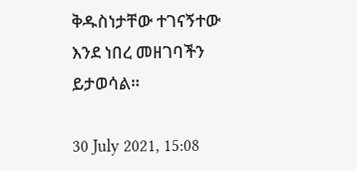ቅዱስነታቸው ተገናኝተው እንደ ነበረ መዘገባችን ይታወሳል።

30 July 2021, 15:08